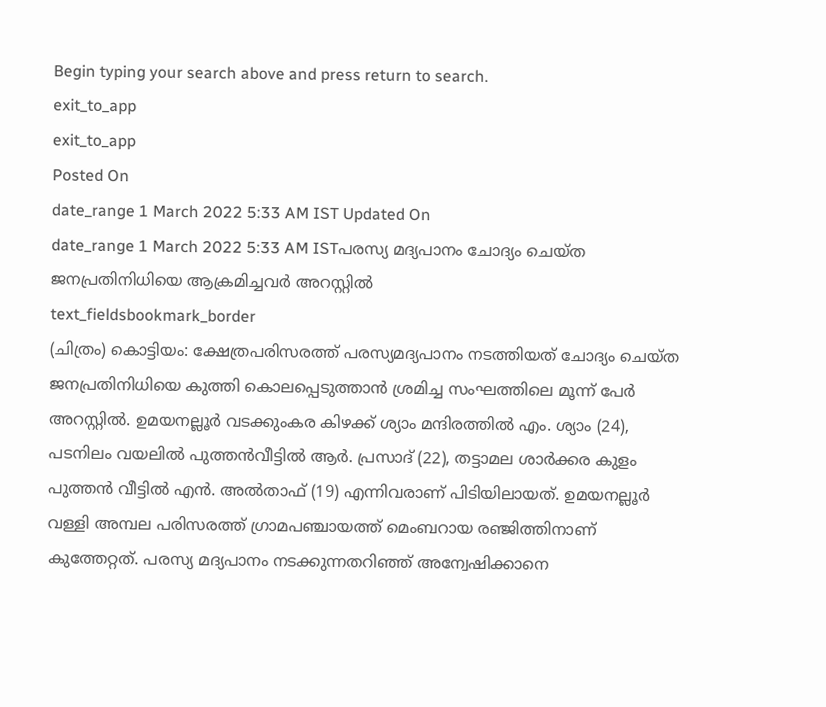Begin typing your search above and press return to search.
exit_to_app
exit_to_app
Posted On
date_range 1 March 2022 5:33 AM IST Updated On
date_range 1 March 2022 5:33 AM ISTപരസ്യ മദ്യപാനം ചോദ്യം ചെയ്ത ജനപ്രതിനിധിയെ ആക്രമിച്ചവർ അറസ്റ്റിൽ
text_fieldsbookmark_border
(ചിത്രം) കൊട്ടിയം: ക്ഷേത്രപരിസരത്ത് പരസ്യമദ്യപാനം നടത്തിയത് ചോദ്യം ചെയ്ത ജനപ്രതിനിധിയെ കുത്തി കൊലപ്പെടുത്താൻ ശ്രമിച്ച സംഘത്തിലെ മൂന്ന് പേർ അറസ്റ്റിൽ. ഉമയനല്ലൂർ വടക്കുംകര കിഴക്ക് ശ്യാം മന്ദിരത്തിൽ എം. ശ്യാം (24), പടനിലം വയലിൽ പുത്തൻവീട്ടിൽ ആർ. പ്രസാദ് (22), തട്ടാമല ശാർക്കര കുളം പുത്തൻ വീട്ടിൽ എൻ. അൽതാഫ് (19) എന്നിവരാണ് പിടിയിലായത്. ഉമയനല്ലൂർ വള്ളി അമ്പല പരിസരത്ത് ഗ്രാമപഞ്ചായത്ത് മെംബറായ രഞ്ജിത്തിനാണ് കുത്തേറ്റത്. പരസ്യ മദ്യപാനം നടക്കുന്നതറിഞ്ഞ് അന്വേഷിക്കാനെ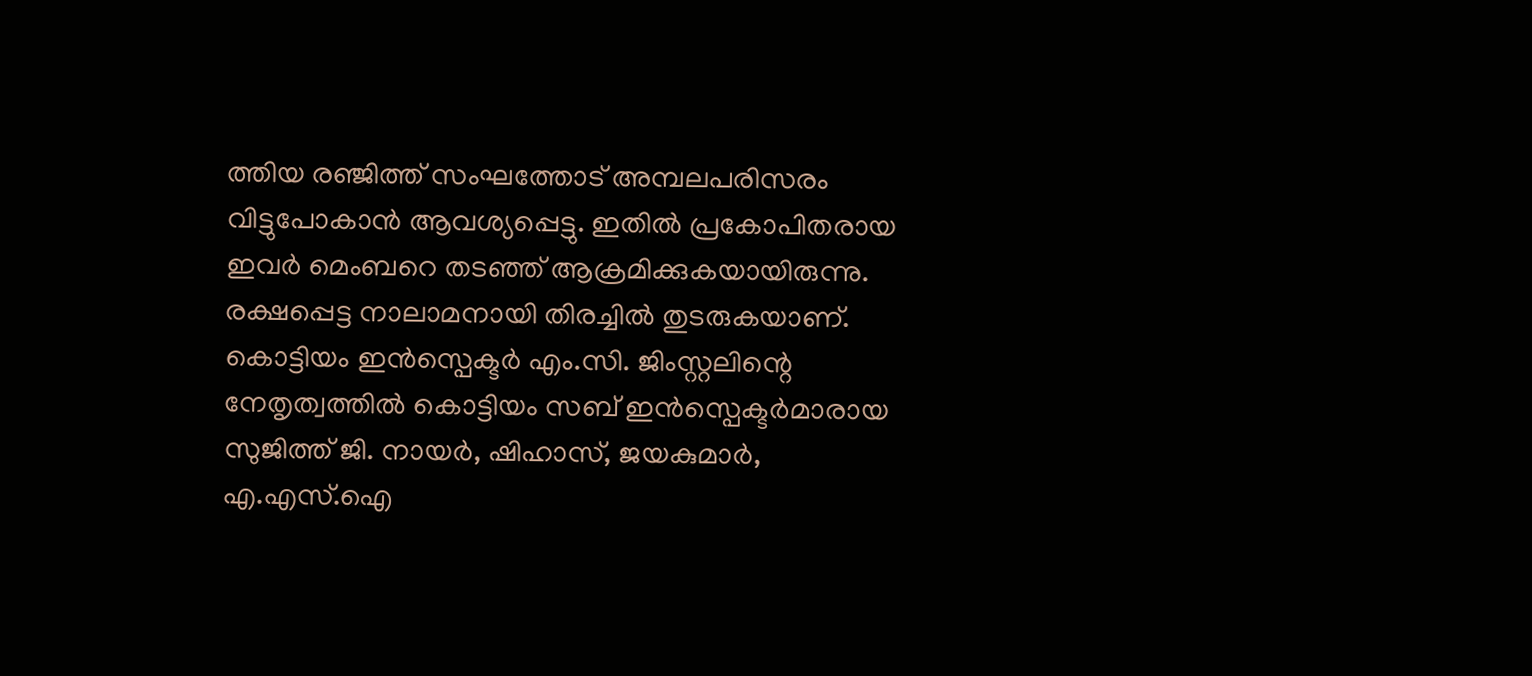ത്തിയ രഞ്ജിത്ത് സംഘത്തോട് അമ്പലപരിസരം വിട്ടുപോകാൻ ആവശ്യപ്പെട്ടു. ഇതിൽ പ്രകോപിതരായ ഇവർ മെംബറെ തടഞ്ഞ് ആക്രമിക്കുകയായിരുന്നു. രക്ഷപ്പെട്ട നാലാമനായി തിരച്ചിൽ തുടരുകയാണ്. കൊട്ടിയം ഇൻസ്പെക്ടർ എം.സി. ജിംസ്റ്റലിന്റെ നേതൃത്വത്തിൽ കൊട്ടിയം സബ് ഇൻസ്പെക്ടർമാരായ സുജിത്ത് ജി. നായർ, ഷിഹാസ്, ജയകുമാർ, എ.എസ്.ഐ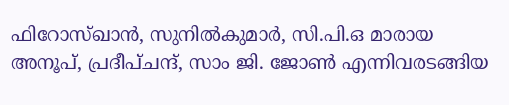ഫിറോസ്ഖാൻ, സുനിൽകുമാർ, സി.പി.ഒ മാരായ അനൂപ്, പ്രദീപ്ചന്ദ്, സാം ജി. ജോൺ എന്നിവരടങ്ങിയ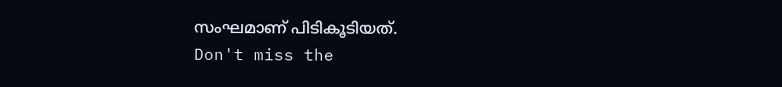സംഘമാണ് പിടികൂടിയത്.
Don't miss the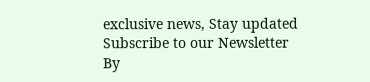exclusive news, Stay updated
Subscribe to our Newsletter
By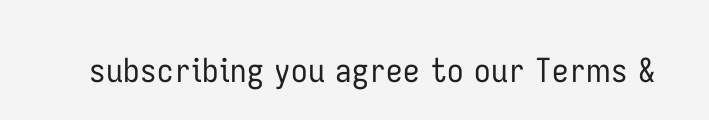subscribing you agree to our Terms &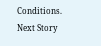Conditions.
Next Story